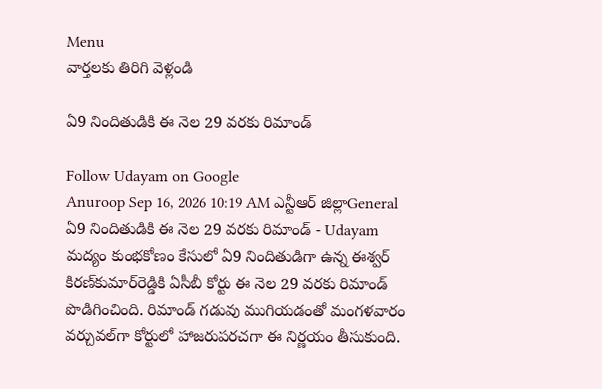Menu
వార్తలకు తిరిగి వెళ్లండి

ఏ9 నిందితుడికి ఈ నెల 29 వరకు రిమాండ్

Follow Udayam on Google
Anuroop Sep 16, 2026 10:19 AM ఎన్టీఆర్ జిల్లాGeneral
ఏ9 నిందితుడికి ఈ నెల 29 వరకు రిమాండ్ - Udayam
మద్యం కుంభకోణం కేసులో ఏ9 నిందితుడిగా ఉన్న ఈశ్వర్‌ కిరణ్‌కుమార్‌రెడ్డికి ఏసీబీ కోర్టు ఈ నెల 29 వరకు రిమాండ్‌ పొడిగించింది. రిమాండ్‌ గడువు ముగియడంతో మంగళవారం వర్చువల్‌గా కోర్టులో హాజరుపరచగా ఈ నిర్ణయం తీసుకుంది.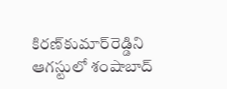కిరణ్‌కుమార్‌రెడ్డిని ఆగస్టులో శంషాబాద్‌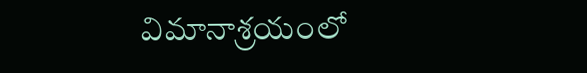విమానాశ్రయంలో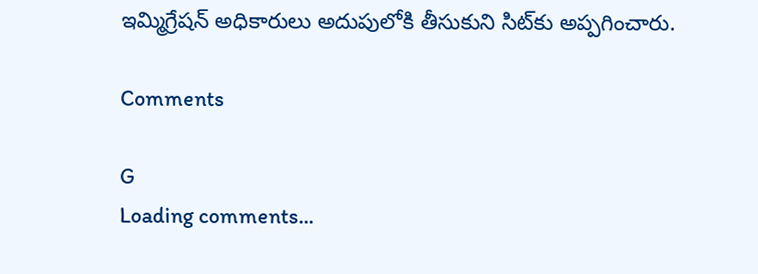ఇమ్మిగ్రేషన్‌ అధికారులు అదుపులోకి తీసుకుని సిట్‌కు అప్పగించారు.

Comments

G
Loading comments...